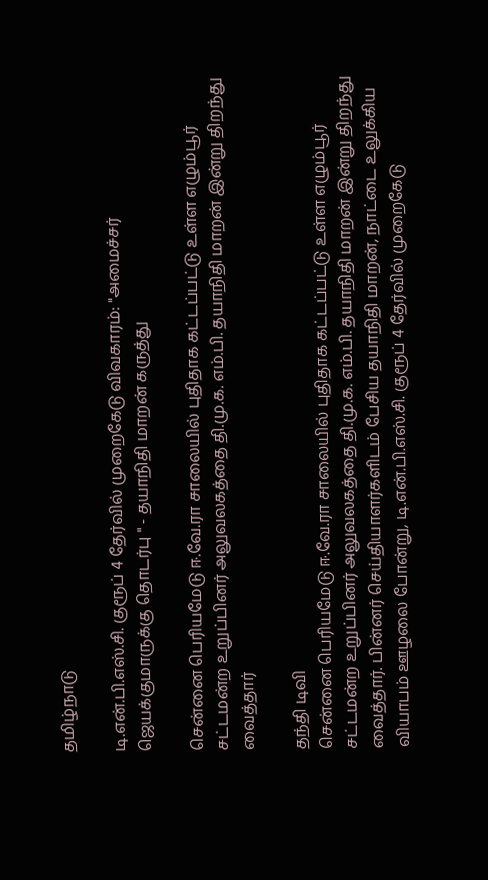தமிழ்நாடு

டி.என்.பி.எஸ்.சி. குரூப் 4 தேர்வில் முறைகேடு விவகாரம்: "அமைச்சர் ஜெயக்குமாருக்கு தொடர்பு " - தயாநிதி மாறன் கருத்து

சென்னை பெரியமேடு ஈ.வே.ரா சாலையில் புதிதாக கட்டப்பட்டு உள்ள எழும்பூர் சட்டமன்ற உறுப்பினர் அலுவலகத்தை தி.மு.க. எம்.பி. தயாநிதி மாறன் இன்று திறந்து வைத்தார்

தந்தி டிவி
சென்னை பெரியமேடு ஈ.வே.ரா சாலையில் புதிதாக கட்டப்பட்டு உள்ள எழும்பூர் சட்டமன்ற உறுப்பினர் அலுவலகத்தை தி.மு.க. எம்.பி. தயாநிதி மாறன் இன்று திறந்து வைத்தார். பின்னர் செய்தியாளர்களிடம் பேசிய தயாநிதி மாறன், நாட்டை உலுக்கிய வியாபம் ஊழலை போன்று, டி.என்.பி.எஸ்.சி. குரூப் 4 தேர்வில் முறைகேடு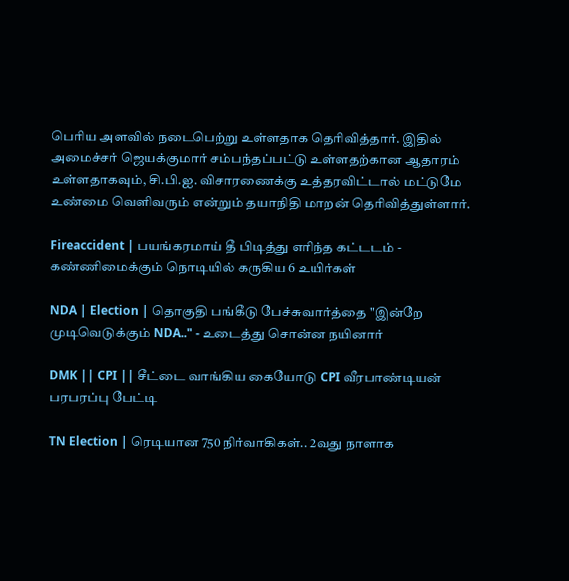பெரிய அளவில் நடைபெற்று உள்ளதாக தெரிவித்தார். இதில் அமைச்சர் ஜெயக்குமார் சம்பந்தப்பட்டு உள்ளதற்கான ஆதாரம் உள்ளதாகவும், சி.பி.ஐ. விசாரணைக்கு உத்தரவிட்டால் மட்டுமே உண்மை வெளிவரும் என்றும் தயாநிதி மாறன் தெரிவித்துள்ளார்.

Fireaccident | பயங்கரமாய் தீ பிடித்து எரிந்த கட்டடம் - கண்ணிமைக்கும் நொடியில் கருகிய 6 உயிர்கள்

NDA | Election | தொகுதி பங்கீடு பேச்சுவார்த்தை "இன்றே முடிவெடுக்கும் NDA.." - உடைத்து சொன்ன நயினார்

DMK || CPI || சீட்டை வாங்கிய கையோடு CPI வீரபாண்டியன் பரபரப்பு பேட்டி

TN Election | ரெடியான 750 நிர்வாகிகள்.. 2வது நாளாக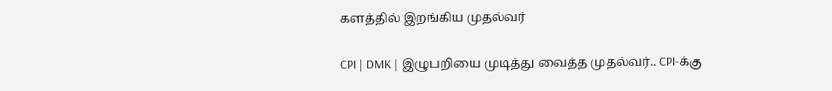களத்தில் இறங்கிய முதல்வர்

CPI | DMK | இழுபறியை முடித்து வைத்த முதல்வர்.. CPI-க்கு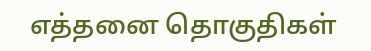எத்தனை தொகுதிகள்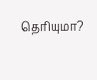தெரியுமா?